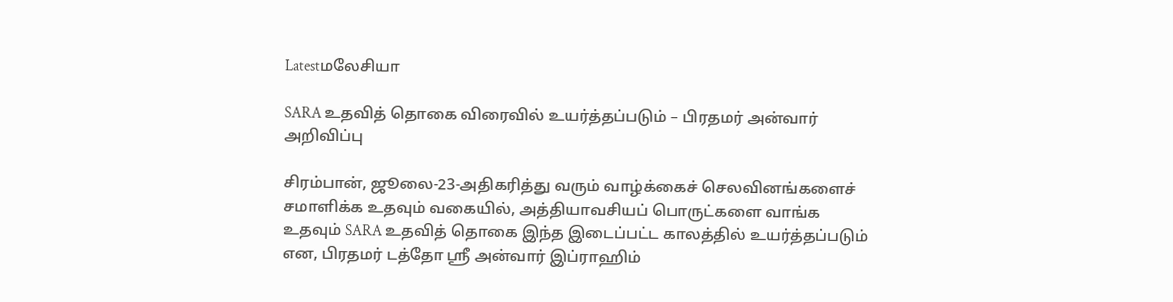Latestமலேசியா

SARA உதவித் தொகை விரைவில் உயர்த்தப்படும் – பிரதமர் அன்வார் அறிவிப்பு

சிரம்பான், ஜூலை-23-அதிகரித்து வரும் வாழ்க்கைச் செலவினங்களைச் சமாளிக்க உதவும் வகையில், அத்தியாவசியப் பொருட்களை வாங்க உதவும் SARA உதவித் தொகை இந்த இடைப்பட்ட காலத்தில் உயர்த்தப்படும் என, பிரதமர் டத்தோ ஶ்ரீ அன்வார் இப்ராஹிம்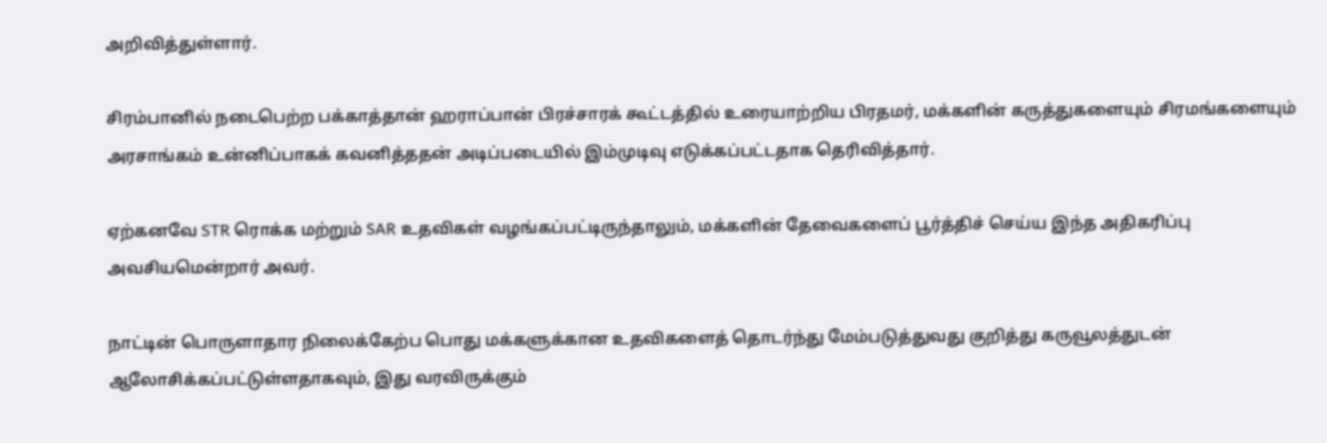அறிவித்துள்ளார்.

சிரம்பானில் நடைபெற்ற பக்காத்தான் ஹராப்பான் பிரச்சாரக் கூட்டத்தில் உரையாற்றிய பிரதமர், மக்களின் கருத்துகளையும் சிரமங்களையும் அரசாங்கம் உன்னிப்பாகக் கவனித்ததன் அடிப்படையில் இம்முடிவு எடுக்கப்பட்டதாக தெரிவித்தார்.

ஏற்கனவே STR ரொக்க மற்றும் SAR உதவிகள் வழங்கப்பட்டிருந்தாலும், மக்களின் தேவைகளைப் பூர்த்திச் செய்ய இந்த அதிகரிப்பு அவசியமென்றார் அவர்.

நாட்டின் பொருளாதார நிலைக்கேற்ப பொது மக்களுக்கான உதவிகளைத் தொடர்ந்து மேம்படுத்துவது குறித்து கருவூலத்துடன் ஆலோசிக்கப்பட்டுள்ளதாகவும், இது வரவிருக்கும்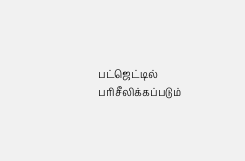பட்ஜெட்டில் பரிசீலிக்கப்படும்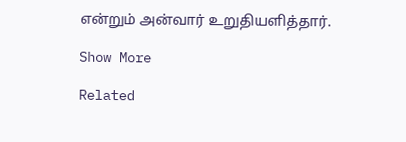என்றும் அன்வார் உறுதியளித்தார்.

Show More

Related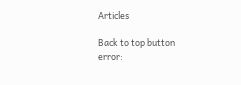Articles

Back to top button
error: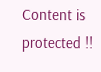Content is protected !!